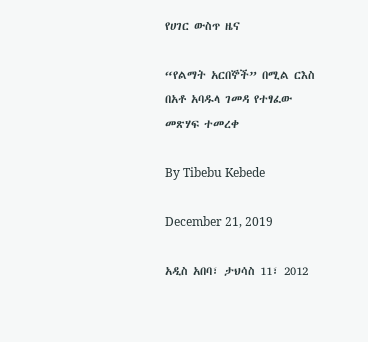የሀገር ውስጥ ዜና

“የልማት አርበኞች” በሚል ርእስ በአቶ አባዱላ ገመዳ የተፃፈው መጽሃፍ ተመረቀ

By Tibebu Kebede

December 21, 2019

አዲስ አበባ፣ ታህሳስ 11፣ 2012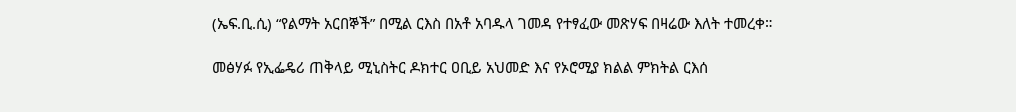(ኤፍ.ቢ.ሲ) “የልማት አርበኞች” በሚል ርእስ በአቶ አባዱላ ገመዳ የተፃፈው መጽሃፍ በዛሬው እለት ተመረቀ።

መፅሃፉ የኢፌዴሪ ጠቅላይ ሚኒስትር ዶክተር ዐቢይ አህመድ እና የኦሮሚያ ክልል ምክትል ርእሰ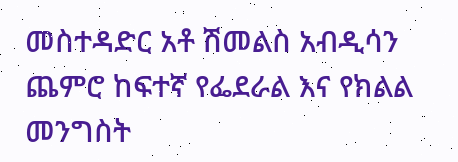መስተዳድር አቶ ሽመልስ አብዲሳን ጨምሮ ከፍተኛ የፌደራል እና የክልል መንግስት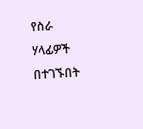የስራ ሃላፊዎች በተገኙበት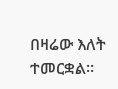በዛሬው እለት ተመርቋል።